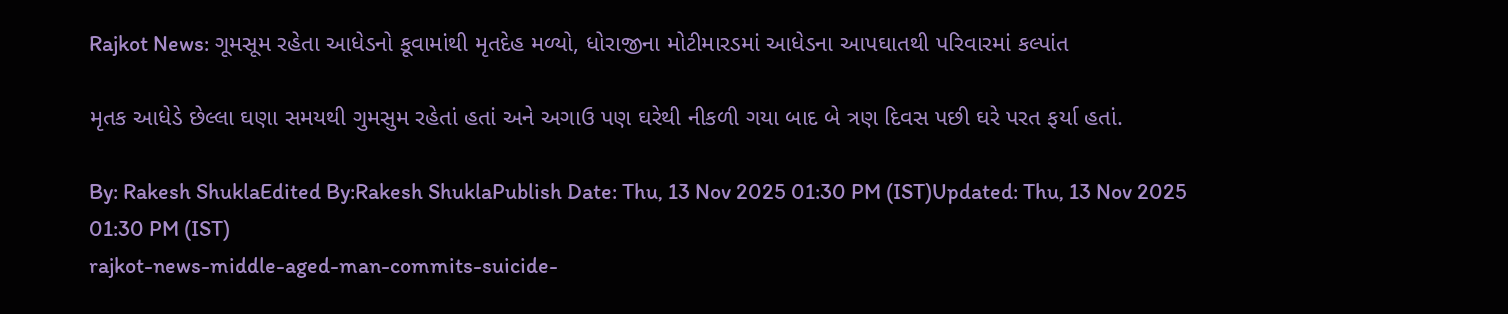Rajkot News: ગૂમસૂમ રહેતા આધેડનો કૂવામાંથી મૃતદેહ મળ્યો, ધોરાજીના મોટીમારડમાં આધેડના આપઘાતથી પરિવારમાં કલ્પાંત

મૃતક આધેડે છેલ્લા ઘણા સમયથી ગુમસુમ રહેતાં હતાં અને અગાઉ પણ ઘરેથી નીકળી ગયા બાદ બે ત્રણ દિવસ પછી ઘરે પરત ફર્યા હતાં.

By: Rakesh ShuklaEdited By:Rakesh ShuklaPublish Date: Thu, 13 Nov 2025 01:30 PM (IST)Updated: Thu, 13 Nov 2025 01:30 PM (IST)
rajkot-news-middle-aged-man-commits-suicide-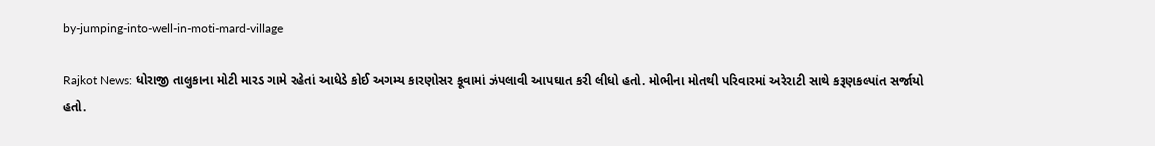by-jumping-into-well-in-moti-mard-village

Rajkot News: ધોરાજી તાલુકાના મોટી મારડ ગામે રહેતાં આધેડે કોઈ અગમ્ય કારણોસર કૂવામાં ઝંપલાવી આપઘાત કરી લીધો હતો. મોભીના મોતથી પરિવારમાં અરેરાટી સાથે કરૂણકલ્પાંત સર્જાયો હતો.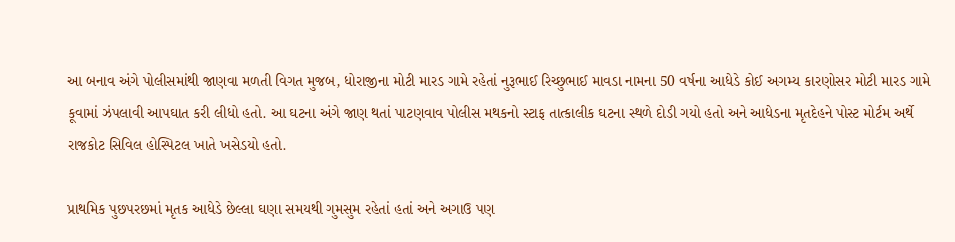આ બનાવ અંગે પોલીસમાંથી જાણવા મળતી વિગત મુજબ, ધોરાજીના મોટી મારડ ગામે રહેતાં નુરૂભાઈ રિચ્છુભાઈ માવડા નામના 50 વર્ષના આધેડે કોઈ અગમ્ય કારણોસર મોટી મારડ ગામે કૂવામાં ઝંપલાવી આપઘાત કરી લીધો હતો. આ ઘટના અંગે જાણ થતાં પાટણવાવ પોલીસ મથકનો સ્ટાફ તાત્કાલીક ઘટના સ્થળે દોડી ગયો હતો અને આધેડના મૃતદેહને પોસ્ટ મોર્ટમ અર્થે રાજકોટ સિવિલ હોસ્પિટલ ખાતે ખસેડયો હતો.

પ્રાથમિક પુછપરછમાં મૃતક આધેડે છેલ્લા ઘણા સમયથી ગુમસુમ રહેતાં હતાં અને અગાઉ પણ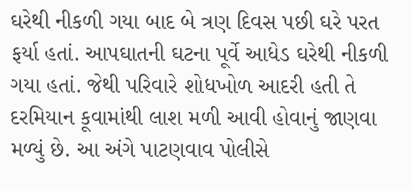ઘરેથી નીકળી ગયા બાદ બે ત્રણ દિવસ પછી ઘરે પરત ફર્યા હતાં. આપઘાતની ઘટના પૂર્વે આધેડ ઘરેથી નીકળી ગયા હતાં. જેથી પરિવારે શોધખોળ આદરી હતી તે દરમિયાન કૂવામાંથી લાશ મળી આવી હોવાનું જાણવા મળ્યું છે. આ અંગે પાટણવાવ પોલીસે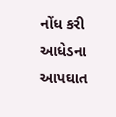નોંધ કરી આધેડના આપઘાત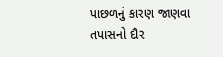પાછળનું કારણ જાણવા તપાસનો દૌર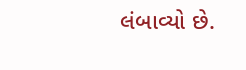લંબાવ્યો છે.